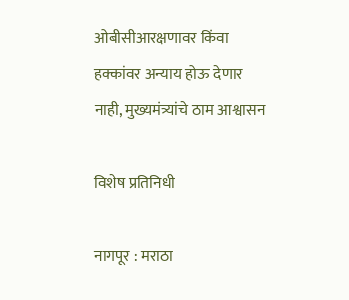ओबीसीआरक्षणावर किंवा हक्कांवर अन्याय होऊ देणार नाही, मुख्यमंत्र्यांचे ठाम आश्वासन

विशेष प्रतिनिधी

नागपूर : मराठा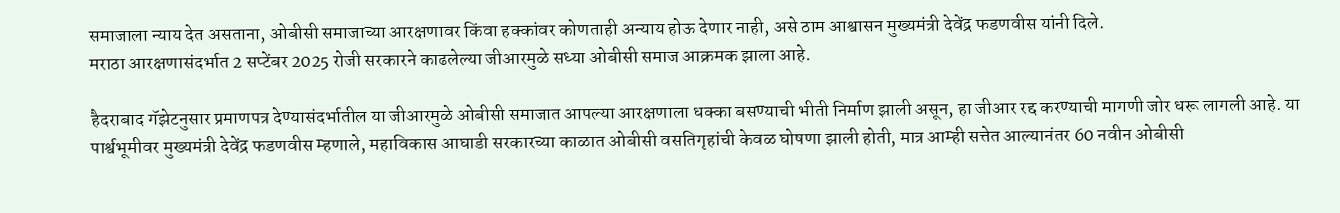समाजाला न्याय देत असताना, ओबीसी समाजाच्या आरक्षणावर किंवा हक्कांवर कोणताही अन्याय होऊ देणार नाही, असे ठाम आश्वासन मुख्यमंत्री देवेंद्र फडणवीस यांनी दिले.
मराठा आरक्षणासंदर्भात 2 सप्टेंबर 2025 रोजी सरकारने काढलेल्या जीआरमुळे सध्या ओबीसी समाज आक्रमक झाला आहे.

हैदराबाद गॅझेटनुसार प्रमाणपत्र देण्यासंदर्भातील या जीआरमुळे ओबीसी समाजात आपल्या आरक्षणाला धक्का बसण्याची भीती निर्माण झाली असून, हा जीआर रद्द करण्याची मागणी जोर धरू लागली आहे. या पार्श्वभूमीवर मुख्यमंत्री देवेंद्र फडणवीस म्हणाले, महाविकास आघाडी सरकारच्या काळात ओबीसी वसतिगृहांची केवळ घोषणा झाली होती, मात्र आम्ही सत्तेत आल्यानंतर 60 नवीन ओबीसी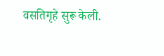वसतिगृहे सुरू केली.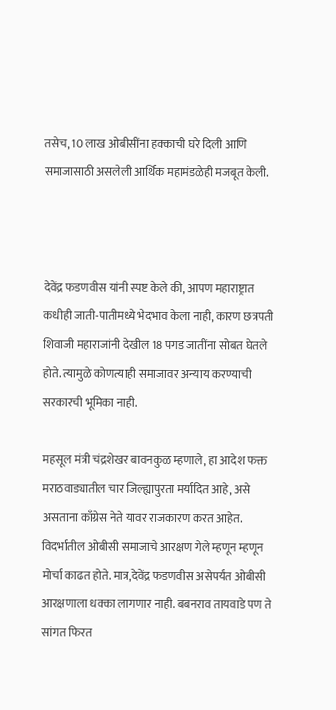तसेच, 10 लाख ओबीसींना हक्काची घरे दिली आणि समाजासाठी असलेली आर्थिक महामंडळेही मजबूत केली.



देवेंद्र फडणवीस यांनी स्पष्ट केले की, आपण महाराष्ट्रात कधीही जाती-पातीमध्ये भेदभाव केला नाही, कारण छत्रपती शिवाजी महाराजांनी देखील 18 पगड जातींना सोबत घेतले होते. त्यामुळे कोणत्याही समाजावर अन्याय करण्याची सरकारची भूमिका नाही.

महसूल मंत्री चंद्रशेखर बावनकुळ म्हणाले, हा आदेश फक्त मराठवाड्यातील चार जिल्ह्यापुरता मर्यादित आहे, असे असताना काँग्रेस नेते यावर राजकारण करत आहेत. विदर्भातील ओबीसी समाजाचे आरक्षण गेले म्हणून म्हणून मोर्चा काढत होते. मात्र,देवेंद्र फडणवीस असेपर्यंत ओबीसी आरक्षणाला धक्का लागणार नाही. बबनराव तायवाडे पण ते सांगत फिरत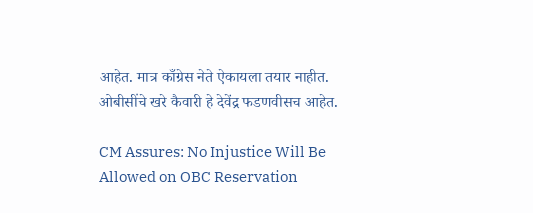आहेत. मात्र काँग्रेस नेते ऐकायला तयार नाहीत. ओबीसींचे खरे कैवारी हे देवेंद्र फडणवीसच आहेत.

CM Assures: No Injustice Will Be Allowed on OBC Reservation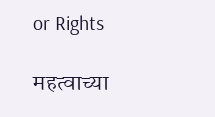or Rights

महत्वाच्या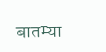बातम्या